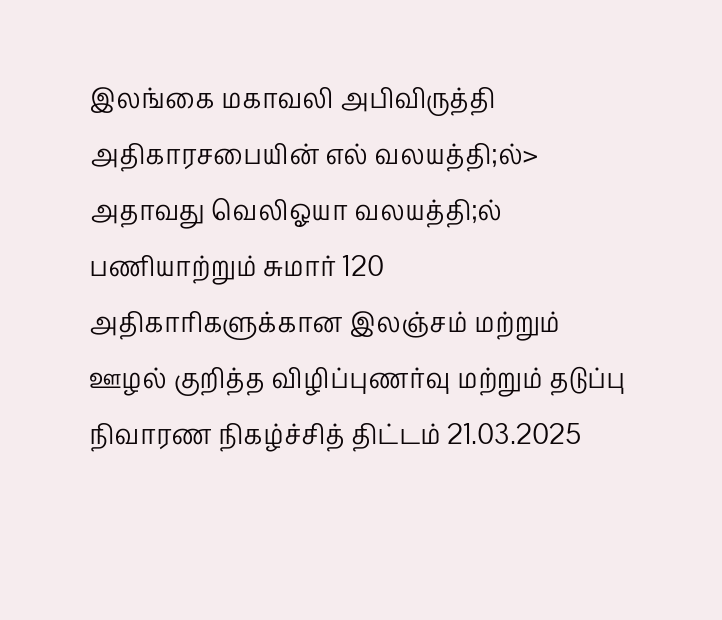இலங்கை மகாவலி அபிவிருத்தி அதிகாரசபையின் எல் வலயத்தி;ல்> அதாவது வெலிஓயா வலயத்தி;ல் பணியாற்றும் சுமார் 120 அதிகாரிகளுக்கான இலஞ்சம் மற்றும் ஊழல் குறித்த விழிப்புணர்வு மற்றும் தடுப்பு நிவாரண நிகழ்ச்சித் திட்டம் 21.03.2025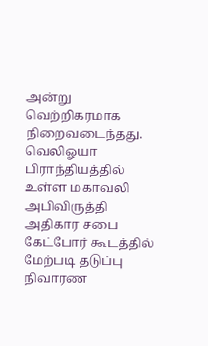அன்று வெற்றிகரமாக நிறைவடைந்தது. வெலிஓயா பிராந்தியத்தில் உள்ள மகாவலி அபிவிருத்தி அதிகார சபை கேட்போர் கூடத்தில் மேற்படி தடுப்பு நிவாரண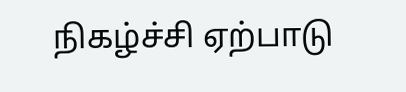நிகழ்ச்சி ஏற்பாடு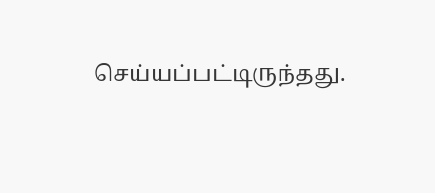செய்யப்பட்டிருந்தது.